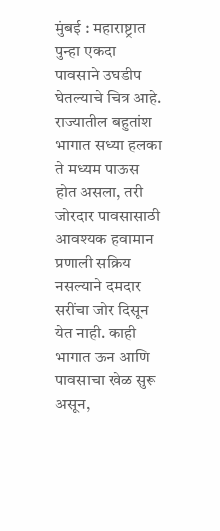मुंबई : महाराष्ट्रात पुन्हा एकदा पावसाने उघडीप घेतल्याचे चित्र आहे. राज्यातील बहुतांश भागात सध्या हलका ते मध्यम पाऊस होत असला, तरी जोरदार पावसासाठी आवश्यक हवामान प्रणाली सक्रिय नसल्याने दमदार सरींचा जोर दिसून येत नाही. काही भागात ऊन आणि पावसाचा खेळ सुरू असून,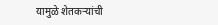यामुळे शेतकऱ्यांची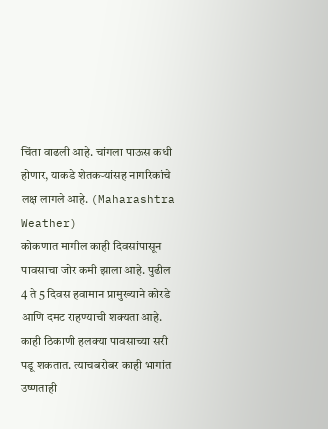चिंता वाढली आहे. चांगला पाऊस कधी होणार, याकडे शेतकऱ्यांसह नागरिकांचे लक्ष लागले आहे. (Maharashtra Weather)
कोकणात मागील काही दिवसांपासून पावसाचा जोर कमी झाला आहे. पुढील 4 ते 5 दिवस हवामान प्रामुख्याने कोरडे आणि दमट राहण्याची शक्यता आहे. काही ठिकाणी हलक्या पावसाच्या सरी पडू शकतात. त्याचबरोबर काही भागांत उष्णताही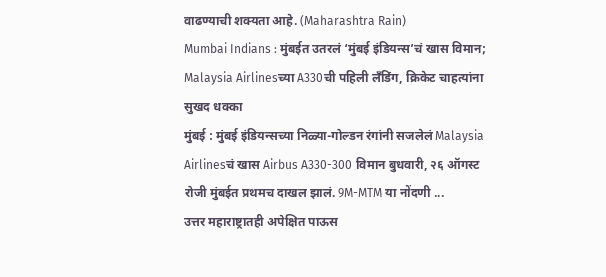वाढण्याची शक्यता आहे. (Maharashtra Rain)
Mumbai Indians : मुंबईत उतरलं ‘मुंबई इंडियन्स’चं खास विमान; Malaysia Airlinesच्या A330ची पहिली लँडिंग, क्रिकेट चाहत्यांना सुखद धक्का
मुंबई : मुंबई इंडियन्सच्या निळ्या-गोल्डन रंगांनी सजलेलं Malaysia Airlinesचं खास Airbus A330-300 विमान बुधवारी, २६ ऑगस्ट रोजी मुंबईत प्रथमच दाखल झालं. 9M-MTM या नोंदणी ...
उत्तर महाराष्ट्रातही अपेक्षित पाऊस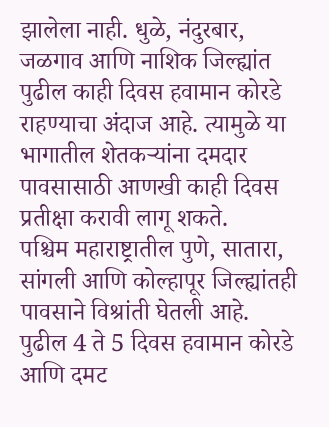झालेला नाही. धुळे, नंदुरबार, जळगाव आणि नाशिक जिल्ह्यांत पुढील काही दिवस हवामान कोरडे राहण्याचा अंदाज आहे. त्यामुळे या भागातील शेतकऱ्यांना दमदार पावसासाठी आणखी काही दिवस प्रतीक्षा करावी लागू शकते.
पश्चिम महाराष्ट्रातील पुणे, सातारा, सांगली आणि कोल्हापूर जिल्ह्यांतही पावसाने विश्रांती घेतली आहे. पुढील 4 ते 5 दिवस हवामान कोरडे आणि दमट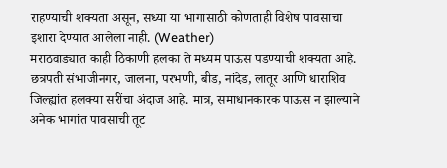राहण्याची शक्यता असून, सध्या या भागासाठी कोणताही विशेष पावसाचा इशारा देण्यात आलेला नाही. (Weather)
मराठवाड्यात काही ठिकाणी हलका ते मध्यम पाऊस पडण्याची शक्यता आहे. छत्रपती संभाजीनगर, जालना, परभणी, बीड, नांदेड, लातूर आणि धाराशिव जिल्ह्यांत हलक्या सरींचा अंदाज आहे. मात्र, समाधानकारक पाऊस न झाल्याने अनेक भागांत पावसाची तूट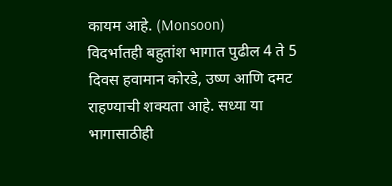कायम आहे. (Monsoon)
विदर्भातही बहुतांश भागात पुढील 4 ते 5 दिवस हवामान कोरडे, उष्ण आणि दमट राहण्याची शक्यता आहे. सध्या या भागासाठीही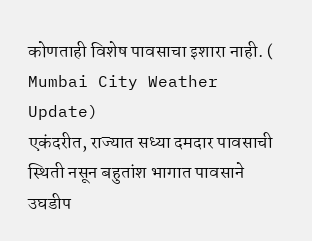कोणताही विशेष पावसाचा इशारा नाही. ( Mumbai City Weather Update)
एकंदरीत, राज्यात सध्या दमदार पावसाची स्थिती नसून बहुतांश भागात पावसाने उघडीप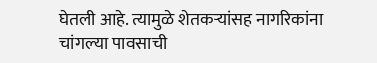घेतली आहे. त्यामुळे शेतकऱ्यांसह नागरिकांना चांगल्या पावसाची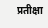प्रतीक्षा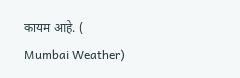कायम आहे. ( Mumbai Weather)